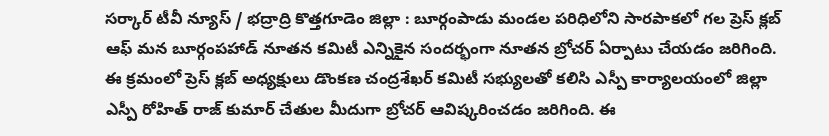సర్కార్ టీవీ న్యూస్ / భద్రాద్రి కొత్తగూడెం జిల్లా : బూర్గంపాడు మండల పరిధిలోని సారపాకలో గల ప్రెస్ క్లబ్ ఆఫ్ మన బూర్గంపహాడ్ నూతన కమిటీ ఎన్నికైన సందర్భంగా నూతన బ్రోచర్ ఏర్పాటు చేయడం జరిగింది. ఈ క్రమంలో ప్రెస్ క్లబ్ అధ్యక్షులు డొంకణ చంద్రశేఖర్ కమిటీ సభ్యులతో కలిసి ఎస్పీ కార్యాలయంలో జిల్లా ఎస్పీ రోహిత్ రాజ్ కుమార్ చేతుల మీదుగా బ్రోచర్ ఆవిష్కరించడం జరిగింది. ఈ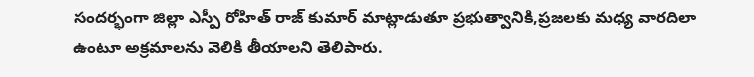సందర్భంగా జిల్లా ఎస్పీ రోహిత్ రాజ్ కుమార్ మాట్లాడుతూ ప్రభుత్వానికి,ప్రజలకు మధ్య వారదిలా ఉంటూ అక్రమాలను వెలికి తీయాలని తెలిపారు.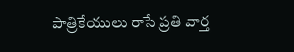పాత్రికేయులు రాసే ప్రతి వార్త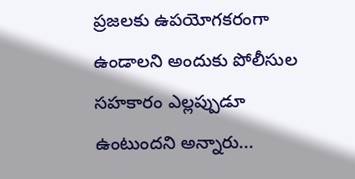ప్రజలకు ఉపయోగకరంగా ఉండాలని అందుకు పోలీసుల సహకారం ఎల్లప్పుడూ ఉంటుందని అన్నారు...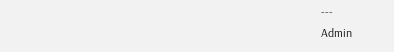---
Admin